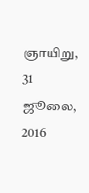ஞாயிறு, 31 ஜூலை, 2016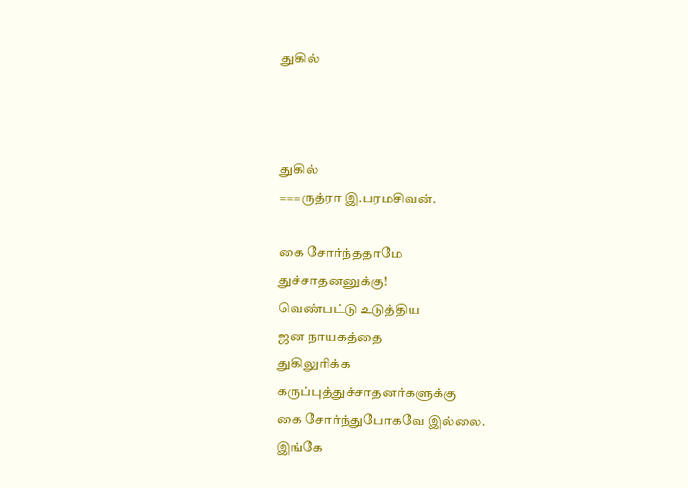துகில்



துகில்
===ருத்ரா இ.பரமசிவன்.

கை சோர்ந்ததாமே
துச்சாதனனுக்கு!
வெண்பட்டு உடுத்திய
ஜன நாயகத்தை
துகிலுரிக்க
கருப்புத்துச்சாதனர்களுக்கு
கை சோர்ந்துபோகவே இல்லை.
இங்கே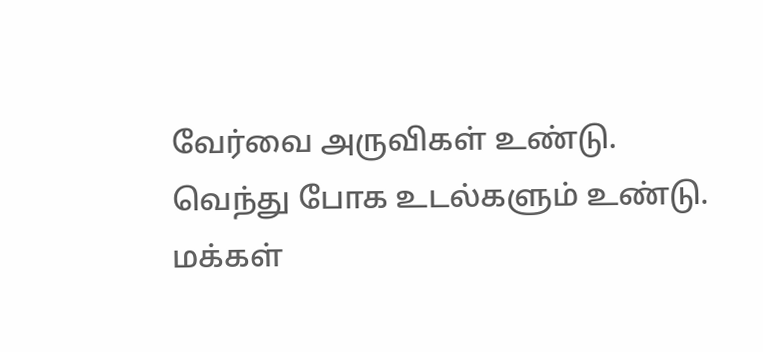வேர்வை அருவிகள் உண்டு.
வெந்து போக உடல்களும் உண்டு.
மக்கள்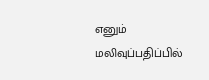எனும்
மலிவுப்பதிப்பில்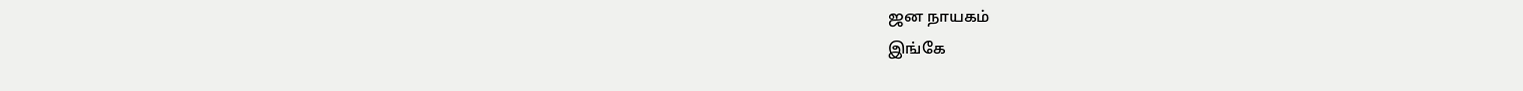ஜன நாயகம்
இங்கே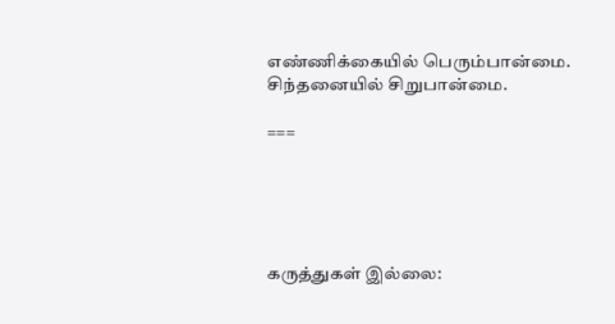எண்ணிக்கையில் பெரும்பான்மை.
சிந்தனையில் சிறுபான்மை.

===





கருத்துகள் இல்லை: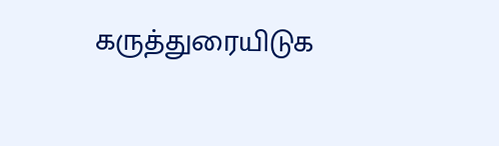கருத்துரையிடுக